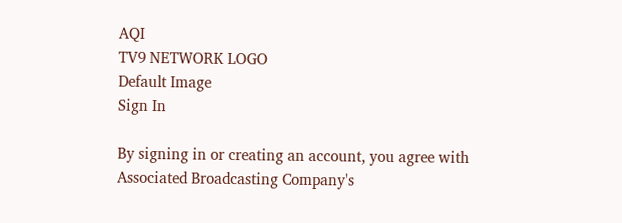AQI
TV9 NETWORK LOGO
Default Image
Sign In

By signing in or creating an account, you agree with Associated Broadcasting Company's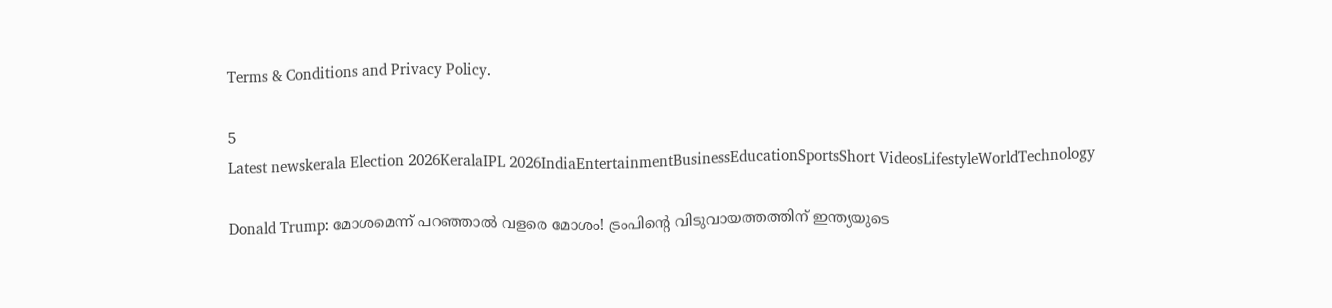Terms & Conditions and Privacy Policy.

5
Latest newskerala Election 2026KeralaIPL 2026IndiaEntertainmentBusinessEducationSportsShort VideosLifestyleWorldTechnology

Donald Trump: മോശമെന്ന് പറഞ്ഞാല്‍ വളരെ മോശം! ട്രംപിന്റെ വിടുവായത്തത്തിന് ഇന്ത്യയുടെ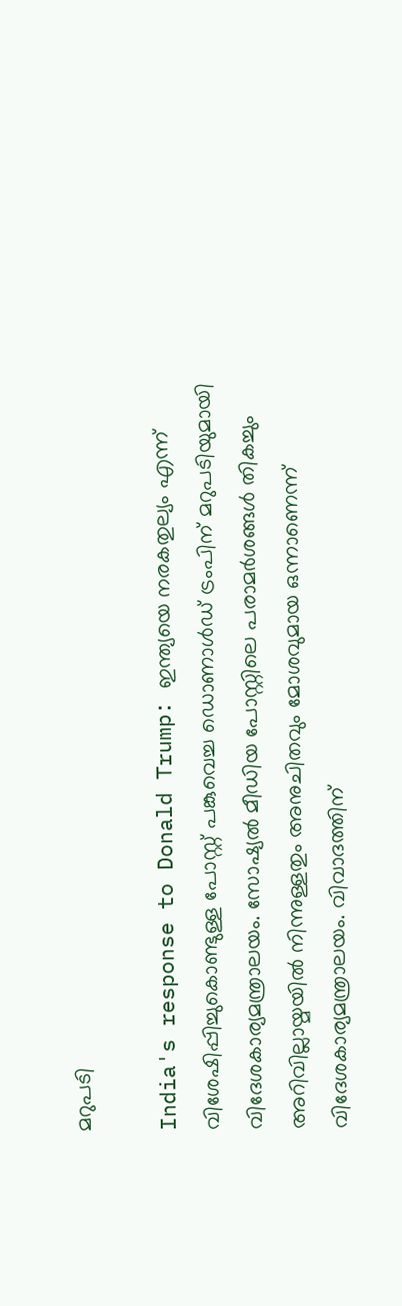മറുപടി

India's response to Donald Trump: ഇന്ത്യയെ നരകതുല്യം എന്ന് വിശേഷിപ്പിച്ചുകൊണ്ടുള്ള പോസ്റ്റ് പങ്കുവെച്ച ഡൊണാള്‍ഡ് ട്രംപിന് മറുപടിയുമായി വിദേശകാര്യമന്ത്രാലയം. സോഷ്യൽ മീഡിയ പോസ്റ്റിലെ പരാമർശങ്ങൾ തികച്ചും അറിവില്ലായ്മയിൽ നിന്നുള്ളതും അനുചിതവും മോശവുമായ ഒന്നാണെന്ന് വിദേശകാര്യമന്ത്രാലയം. വിവാദത്തിന്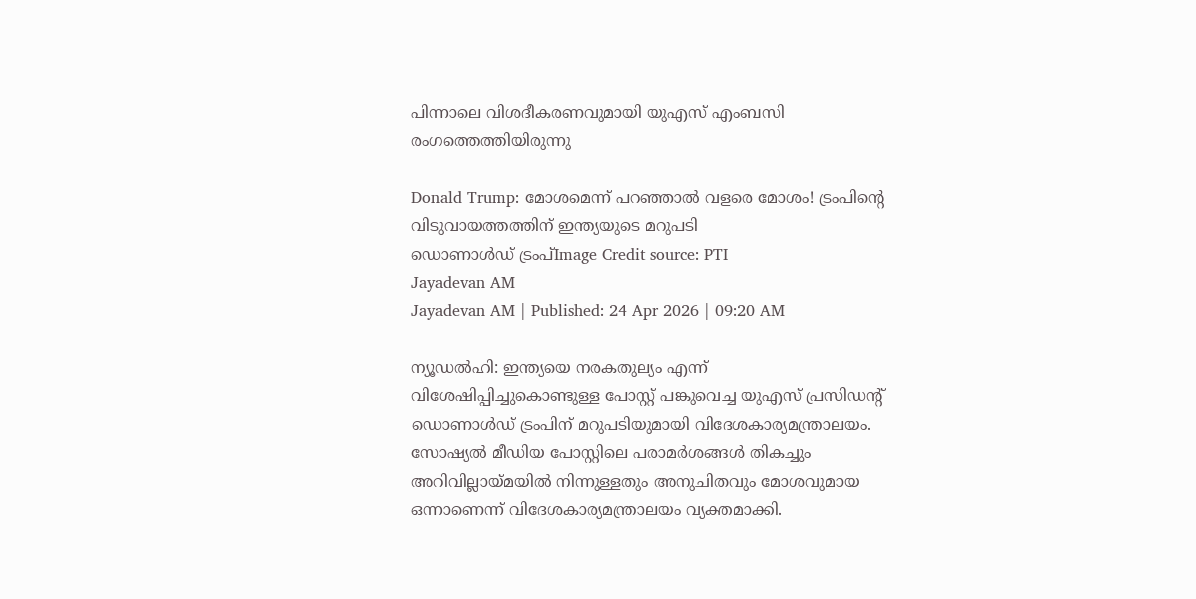പിന്നാലെ വിശദീകരണവുമായി യുഎസ് എംബസി രംഗത്തെത്തിയിരുന്നു

Donald Trump: മോശമെന്ന് പറഞ്ഞാല്‍ വളരെ മോശം! ട്രംപിന്റെ വിടുവായത്തത്തിന് ഇന്ത്യയുടെ മറുപടി
ഡൊണാൾഡ് ട്രംപ്Image Credit source: PTI
Jayadevan AM
Jayadevan AM | Published: 24 Apr 2026 | 09:20 AM

ന്യൂഡല്‍ഹി: ഇന്ത്യയെ നരകതുല്യം എന്ന് വിശേഷിപ്പിച്ചുകൊണ്ടുള്ള പോസ്റ്റ് പങ്കുവെച്ച യുഎസ് പ്രസിഡന്റ് ഡൊണാള്‍ഡ് ട്രംപിന് മറുപടിയുമായി വിദേശകാര്യമന്ത്രാലയം. സോഷ്യൽ മീഡിയ പോസ്റ്റിലെ പരാമർശങ്ങൾ തികച്ചും അറിവില്ലായ്മയിൽ നിന്നുള്ളതും അനുചിതവും മോശവുമായ ഒന്നാണെന്ന് വിദേശകാര്യമന്ത്രാലയം വ്യക്തമാക്കി.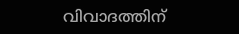വിവാദത്തിന്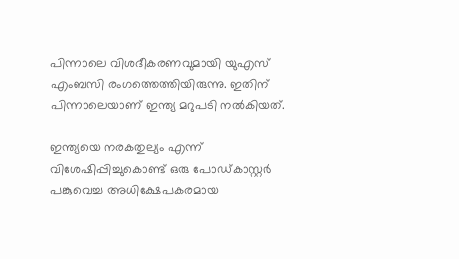പിന്നാലെ വിശദീകരണവുമായി യുഎസ് എംബസി രംഗത്തെത്തിയിരുന്നു. ഇതിന് പിന്നാലെയാണ് ഇന്ത്യ മറുപടി നല്‍കിയത്.

ഇന്ത്യയെ നരകതുല്യം എന്ന് വിശേഷിപ്പിച്ചുകൊണ്ട്‌ ഒരു പോഡ്‌കാസ്റ്റർ പങ്കുവെച്ച അധിക്ഷേപകരമായ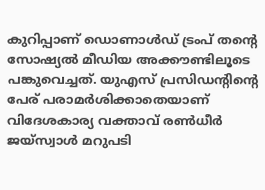കുറിപ്പാണ് ഡൊണാള്‍ഡ് ട്രംപ് തന്റെ സോഷ്യൽ മീഡിയ അക്കൗണ്ടിലൂടെ പങ്കുവെച്ചത്. യുഎസ് പ്രസിഡന്റിന്റെ പേര് പരാമര്‍ശിക്കാതെയാണ്‌ വിദേശകാര്യ വക്താവ് രൺധീർ ജയ്‌സ്വാൾ മറുപടി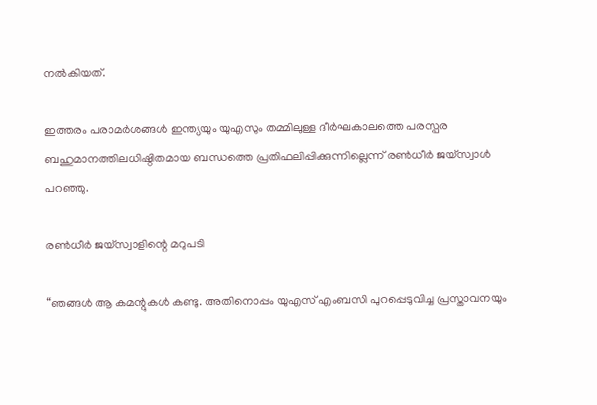നല്‍കിയത്.

ഇത്തരം പരാമർശങ്ങൾ ഇന്ത്യയും യുഎസും തമ്മിലുള്ള ദീർഘകാലത്തെ പരസ്പര ബഹുമാനത്തിലധിഷ്ഠിതമായ ബന്ധത്തെ പ്രതിഫലിപ്പിക്കുന്നില്ലെന്ന് രൺധീർ ജയ്‌സ്വാൾ പറഞ്ഞു.

രൺധീർ ജയ്‌സ്വാളിന്റെ മറുപടി

“ഞങ്ങള്‍ ആ കമന്റുകള്‍ കണ്ടു. അതിനൊപ്പം യുഎസ് എംബസി പുറപ്പെടുവിച്ച പ്രസ്താവനയും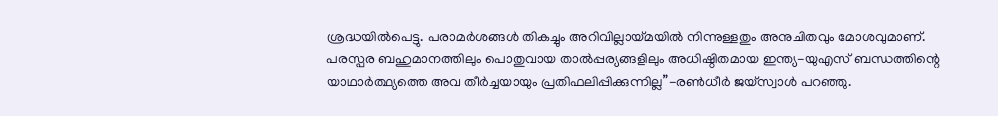ശ്രദ്ധയില്‍പെട്ടു. പരാമർശങ്ങൾ തികച്ചും അറിവില്ലായ്മയിൽ നിന്നുള്ളതും അനുചിതവും മോശവുമാണ്. പരസ്പര ബഹുമാനത്തിലും പൊതുവായ താൽപ്പര്യങ്ങളിലും അധിഷ്ഠിതമായ ഇന്ത്യ-യുഎസ് ബന്ധത്തിന്റെ യാഥാർത്ഥ്യത്തെ അവ തീർച്ചയായും പ്രതിഫലിപ്പിക്കുന്നില്ല”-രൺധീർ ജയ്‌സ്വാൾ പറഞ്ഞു.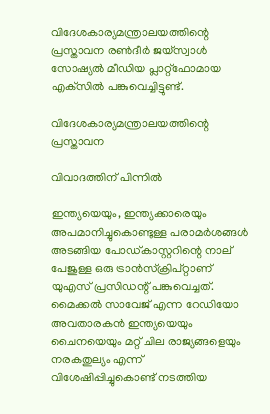വിദേശകാര്യമന്ത്രാലയത്തിന്റെ പ്രസ്താവന രണ്‍ദീര്‍ ജയ്‌സ്വാള്‍ സോഷ്യല്‍ മീഡിയ പ്ലാറ്റ്‌ഫോമായ എക്‌സില്‍ പങ്കുവെച്ചിട്ടുണ്ട്.

വിദേശകാര്യമന്ത്രാലയത്തിന്റെ പ്രസ്താവന

വിവാദത്തിന് പിന്നില്‍

ഇന്ത്യയെയും, ഇന്ത്യക്കാരെയും അപമാനിച്ചുകൊണ്ടുള്ള പരാമര്‍ശങ്ങള്‍ അടങ്ങിയ പോഡ്‌കാസ്റ്ററിന്റെ നാല് പേജുള്ള ഒരു ട്രാൻസ്ക്രിപ്റ്റാണ് യുഎസ് പ്രസിഡന്റ്‌ പങ്കുവെച്ചത്. മൈക്കൽ സാവേജ് എന്ന റേഡിയോ അവതാരകൻ ഇന്ത്യയെയും ചൈനയെയും മറ്റ് ചില രാജ്യങ്ങളെയും നരകതുല്യം എന്ന് വിശേഷിപ്പിച്ചുകൊണ്ട് നടത്തിയ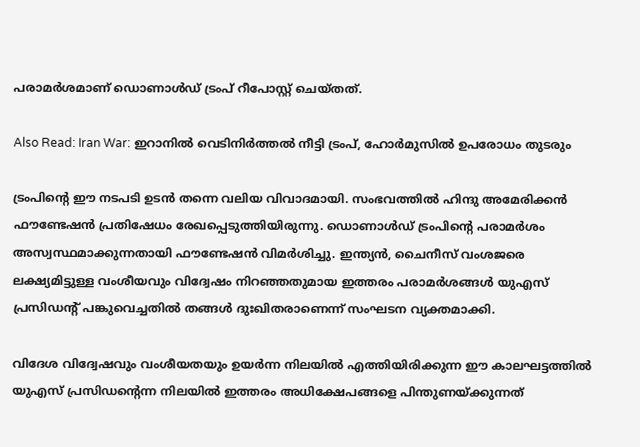പരാമര്‍ശമാണ് ഡൊണാള്‍ഡ്‌ ട്രംപ് റീപോസ്റ്റ് ചെയ്തത്.

Also Read: Iran War: ഇറാനില്‍ വെടിനിര്‍ത്തല്‍ നീട്ടി ട്രംപ്, ഹോര്‍മുസില്‍ ഉപരോധം തുടരും

ട്രംപിന്റെ ഈ നടപടി ഉടന്‍ തന്നെ വലിയ വിവാദമായി. സംഭവത്തില്‍ ഹിന്ദു അമേരിക്കൻ ഫൗണ്ടേഷൻ പ്രതിഷേധം രേഖപ്പെടുത്തിയിരുന്നു. ഡൊണാള്‍ഡ്‌ ട്രംപിന്റെ പരാമര്‍ശം അസ്വസ്ഥമാക്കുന്നതായി ഫൗണ്ടേഷന്‍ വിമര്‍ശിച്ചു. ഇന്ത്യൻ, ചൈനീസ് വംശജരെ ലക്ഷ്യമിട്ടുള്ള വംശീയവും വിദ്വേഷം നിറഞ്ഞതുമായ ഇത്തരം പരാമര്‍ശങ്ങള്‍ യുഎസ് പ്രസിഡന്റ്‌ പങ്കുവെച്ചതിൽ തങ്ങൾ ദുഃഖിതരാണെന്ന് സംഘടന വ്യക്തമാക്കി.

വിദേശ വിദ്വേഷവും വംശീയതയും ഉയർന്ന നിലയിൽ എത്തിയിരിക്കുന്ന ഈ കാലഘട്ടത്തിൽ യുഎസ് പ്രസിഡന്റെന്ന നിലയിൽ ഇത്തരം അധിക്ഷേപങ്ങളെ പിന്തുണയ്ക്കുന്നത്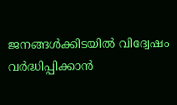ജനങ്ങൾക്കിടയിൽ വിദ്വേഷം വർദ്ധിപ്പിക്കാൻ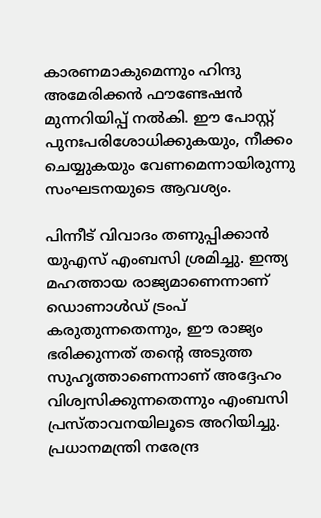കാരണമാകുമെന്നും ഹിന്ദു അമേരിക്കൻ ഫൗണ്ടേഷൻ മുന്നറിയിപ്പ് നല്‍കി. ഈ പോസ്റ്റ് പുനഃപരിശോധിക്കുകയും, നീക്കം ചെയ്യുകയും വേണമെന്നായിരുന്നു സംഘടനയുടെ ആവശ്യം.

പിന്നീട് വിവാദം തണുപ്പിക്കാന്‍ യുഎസ് എംബസി ശ്രമിച്ചു. ഇന്ത്യ മഹത്തായ രാജ്യമാണെന്നാണ് ഡൊണാള്‍ഡ്‌ ട്രംപ് കരുതുന്നതെന്നും, ഈ രാജ്യം ഭരിക്കുന്നത് തന്റെ അടുത്ത സുഹൃത്താണെന്നാണ് അദ്ദേഹം വിശ്വസിക്കുന്നതെന്നും എംബസി പ്രസ്താവനയിലൂടെ അറിയിച്ചു. പ്രധാനമന്ത്രി നരേന്ദ്ര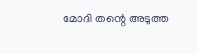മോദി തന്റെ അടുത്ത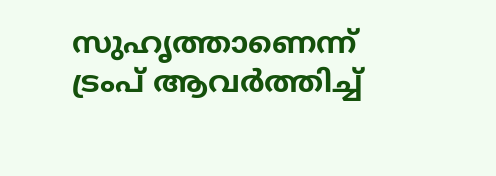സുഹൃത്താണെന്ന് ട്രംപ് ആവര്‍ത്തിച്ച്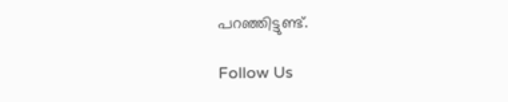പറഞ്ഞിട്ടുണ്ട്.

Follow Us